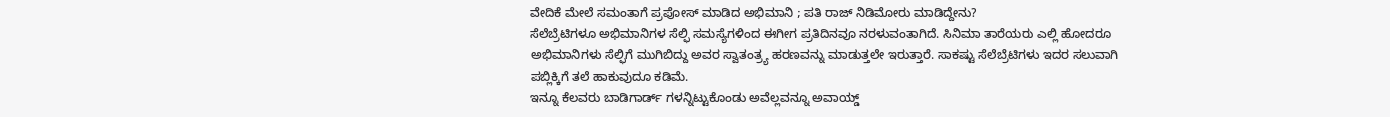ವೇದಿಕೆ ಮೇಲೆ ಸಮಂತಾಗೆ ಪ್ರಪೋಸ್ ಮಾಡಿದ ಅಭಿಮಾನಿ ; ಪತಿ ರಾಜ್ ನಿಡಿಮೋರು ಮಾಡಿದ್ದೇನು?
ಸೆಲೆಬ್ರೆಟಿಗಳೂ ಅಭಿಮಾನಿಗಳ ಸೆಲ್ಫಿ ಸಮಸ್ಯೆಗಳಿಂದ ಈಗೀಗ ಪ್ರತಿದಿನವೂ ನರಳುವಂತಾಗಿದೆ. ಸಿನಿಮಾ ತಾರೆಯರು ಎಲ್ಲಿ ಹೋದರೂ ಅಭಿಮಾನಿಗಳು ಸೆಲ್ಫಿಗೆ ಮುಗಿಬಿದ್ದು ಅವರ ಸ್ವಾತಂತ್ರ್ಯ ಹರಣವನ್ನು ಮಾಡುತ್ತಲೇ ಇರುತ್ತಾರೆ. ಸಾಕಷ್ಟು ಸೆಲೆಬ್ರೆಟಿಗಳು ಇದರ ಸಲುವಾಗಿ ಪಬ್ಲಿಕ್ಕಿಗೆ ತಲೆ ಹಾಕುವುದೂ ಕಡಿಮೆ.
ಇನ್ನೂ ಕೆಲವರು ಬಾಡಿಗಾರ್ಡ್ ಗಳನ್ನಿಟ್ಟುಕೊಂಡು ಅವೆಲ್ಲವನ್ನೂ ಅವಾಯ್ಡ್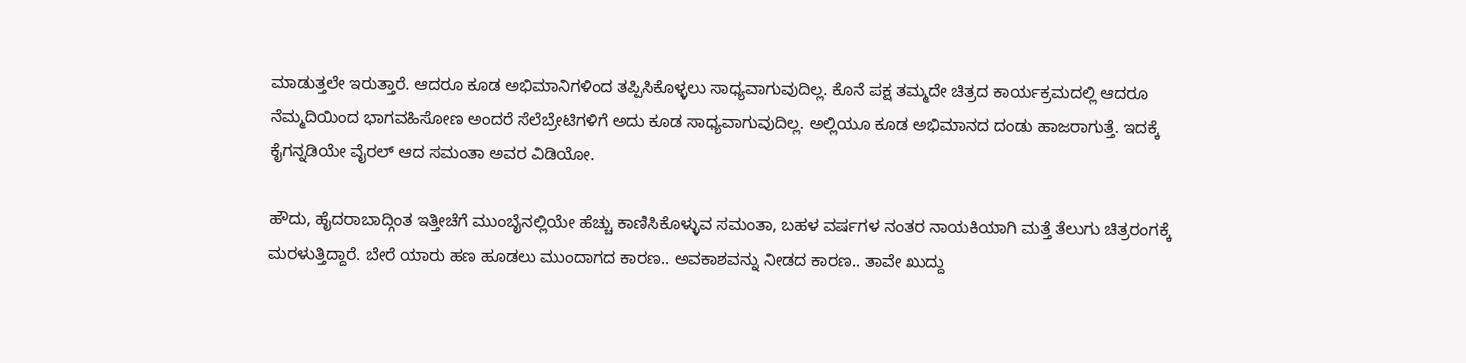ಮಾಡುತ್ತಲೇ ಇರುತ್ತಾರೆ. ಆದರೂ ಕೂಡ ಅಭಿಮಾನಿಗಳಿಂದ ತಪ್ಪಿಸಿಕೊಳ್ಳಲು ಸಾಧ್ಯವಾಗುವುದಿಲ್ಲ. ಕೊನೆ ಪಕ್ಷ ತಮ್ಮದೇ ಚಿತ್ರದ ಕಾರ್ಯಕ್ರಮದಲ್ಲಿ ಆದರೂ ನೆಮ್ಮದಿಯಿಂದ ಭಾಗವಹಿಸೋಣ ಅಂದರೆ ಸೆಲೆಬ್ರೇಟಿಗಳಿಗೆ ಅದು ಕೂಡ ಸಾಧ್ಯವಾಗುವುದಿಲ್ಲ. ಅಲ್ಲಿಯೂ ಕೂಡ ಅಭಿಮಾನದ ದಂಡು ಹಾಜರಾಗುತ್ತೆ. ಇದಕ್ಕೆ ಕೈಗನ್ನಡಿಯೇ ವೈರಲ್ ಆದ ಸಮಂತಾ ಅವರ ವಿಡಿಯೋ.

ಹೌದು, ಹೈದರಾಬಾದ್ಗಿಂತ ಇತ್ತೀಚೆಗೆ ಮುಂಬೈನಲ್ಲಿಯೇ ಹೆಚ್ಚು ಕಾಣಿಸಿಕೊಳ್ಳುವ ಸಮಂತಾ, ಬಹಳ ವರ್ಷಗಳ ನಂತರ ನಾಯಕಿಯಾಗಿ ಮತ್ತೆ ತೆಲುಗು ಚಿತ್ರರಂಗಕ್ಕೆ ಮರಳುತ್ತಿದ್ದಾರೆ. ಬೇರೆ ಯಾರು ಹಣ ಹೂಡಲು ಮುಂದಾಗದ ಕಾರಣ.. ಅವಕಾಶವನ್ನು ನೀಡದ ಕಾರಣ.. ತಾವೇ ಖುದ್ದು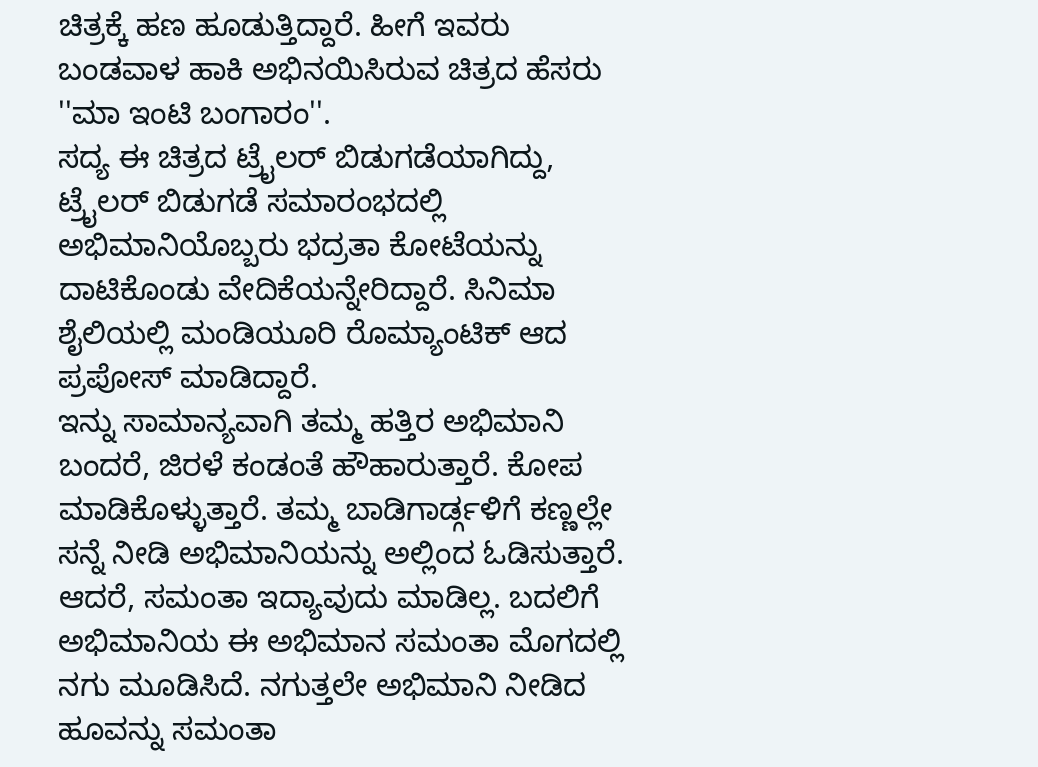ಚಿತ್ರಕ್ಕೆ ಹಣ ಹೂಡುತ್ತಿದ್ದಾರೆ. ಹೀಗೆ ಇವರು ಬಂಡವಾಳ ಹಾಕಿ ಅಭಿನಯಿಸಿರುವ ಚಿತ್ರದ ಹೆಸರು ''ಮಾ ಇಂಟಿ ಬಂಗಾರಂ''.
ಸದ್ಯ ಈ ಚಿತ್ರದ ಟ್ರೈಲರ್ ಬಿಡುಗಡೆಯಾಗಿದ್ದು, ಟ್ರೈಲರ್ ಬಿಡುಗಡೆ ಸಮಾರಂಭದಲ್ಲಿ ಅಭಿಮಾನಿಯೊಬ್ಬರು ಭದ್ರತಾ ಕೋಟೆಯನ್ನು ದಾಟಿಕೊಂಡು ವೇದಿಕೆಯನ್ನೇರಿದ್ದಾರೆ. ಸಿನಿಮಾ ಶೈಲಿಯಲ್ಲಿ ಮಂಡಿಯೂರಿ ರೊಮ್ಯಾಂಟಿಕ್ ಆದ ಪ್ರಪೋಸ್ ಮಾಡಿದ್ದಾರೆ.
ಇನ್ನು ಸಾಮಾನ್ಯವಾಗಿ ತಮ್ಮ ಹತ್ತಿರ ಅಭಿಮಾನಿ ಬಂದರೆ, ಜಿರಳೆ ಕಂಡಂತೆ ಹೌಹಾರುತ್ತಾರೆ. ಕೋಪ ಮಾಡಿಕೊಳ್ಳುತ್ತಾರೆ. ತಮ್ಮ ಬಾಡಿಗಾರ್ಡ್ಗಳಿಗೆ ಕಣ್ಣಲ್ಲೇ ಸನ್ನೆ ನೀಡಿ ಅಭಿಮಾನಿಯನ್ನು ಅಲ್ಲಿಂದ ಓಡಿಸುತ್ತಾರೆ. ಆದರೆ, ಸಮಂತಾ ಇದ್ಯಾವುದು ಮಾಡಿಲ್ಲ. ಬದಲಿಗೆ ಅಭಿಮಾನಿಯ ಈ ಅಭಿಮಾನ ಸಮಂತಾ ಮೊಗದಲ್ಲಿ ನಗು ಮೂಡಿಸಿದೆ. ನಗುತ್ತಲೇ ಅಭಿಮಾನಿ ನೀಡಿದ ಹೂವನ್ನು ಸಮಂತಾ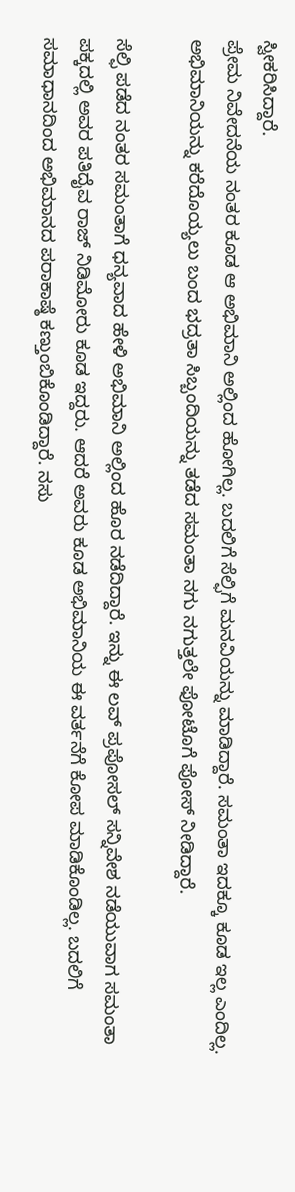ಸ್ವೀಕರಿಸಿದ್ದಾರೆ.
ಪ್ರೇಮ ನಿವೇದನೆಯ ನಂತರ ಕೂಡ ಆ ಅಭಿಮಾನಿ ಅಲ್ಲಿಂದ ಹೋಗಿಲ್ಲ. ಬದಲಿಗೆ ಸೆಲ್ಫಿಗೆ ಮನವಿಯನ್ನು ಮಾಡಿದ್ದಾರೆ. ಸಮಂತಾ ಇದಕ್ಕೂ ಕೂಡ ಇಲ್ಲ ಎಂದಿಲ್ಲ. ಅಭಿಮಾನಿಯನ್ನು ಕರೆದೊಯ್ಯಲು ಬಂದ ಭದ್ರತಾ ಸಿಬ್ಬಂದಿಯನ್ನು ತಡೆದ ಸಮಂತಾ ನಗು ನಗುತ್ತಲೇ ಫೋಟೊಗೆ ಪೋಸ್ ನೀಡಿದ್ದಾರೆ.

ಸೆಲ್ಫಿ ಪಡೆದ ನಂತರ ಸಮಂತಾಗೆ ಧನ್ಯವಾದ ಹೇಳಿ ಅಭಿಮಾನಿ ಅಲ್ಲಿಂದ ಹೊರ ನಡೆದಿದ್ದಾರೆ. ಇನ್ನು ಈ ಲವ್ ಪ್ರಪೋಸಲ್ ಸನ್ನಿವೇಶ ನಡೆಯುವಾಗ ಸಮಂತಾ ಪಕ್ಕದಲ್ಲಿ ಅವರ ಪತಿದೈವ ರಾಜ್ ನಿಡಿಮೋರು ಕೂಡ ಇದ್ದರು. ಆದರೆ ಅವರು ಕೂಡ ಅಭಿಮಾನಿಯ ಈ ವರ್ತನೆಗೆ ಕೋಪ ಮಾಡಿಕೊಂಡಿಲ್ಲ. ಬದಲಿಗೆ ಸಮಾಧಾನದಿಂದ ಅಭಿಮಾನದ ಪರಾಕಾಷ್ಠೆ ಕಣ್ತುಂಬಿಕೊಂಡಿದ್ದಾರೆ. ನಸು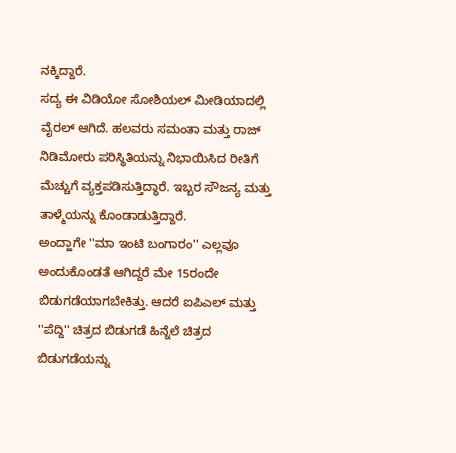ನಕ್ಕಿದ್ದಾರೆ.
ಸದ್ಯ ಈ ವಿಡಿಯೋ ಸೋಶಿಯಲ್ ಮೀಡಿಯಾದಲ್ಲಿ ವೈರಲ್ ಆಗಿದೆ. ಹಲವರು ಸಮಂತಾ ಮತ್ತು ರಾಜ್ ನಿಡಿಮೋರು ಪರಿಸ್ಥಿತಿಯನ್ನು ನಿಭಾಯಿಸಿದ ರೀತಿಗೆ ಮೆಚ್ಚುಗೆ ವ್ಯಕ್ತಪಡಿಸುತ್ತಿದ್ಧಾರೆ. ಇಬ್ಬರ ಸೌಜನ್ಯ ಮತ್ತು ತಾಳ್ಮೆಯನ್ನು ಕೊಂಡಾಡುತ್ತಿದ್ದಾರೆ.
ಅಂದ್ಹಾಗೇ ''ಮಾ ಇಂಟಿ ಬಂಗಾರಂ'' ಎಲ್ಲವೂ ಅಂದುಕೊಂಡತೆ ಆಗಿದ್ದರೆ ಮೇ 15ರಂದೇ ಬಿಡುಗಡೆಯಾಗಬೇಕಿತ್ತು. ಆದರೆ ಐಪಿಎಲ್ ಮತ್ತು ''ಪೆದ್ದಿ'' ಚಿತ್ರದ ಬಿಡುಗಡೆ ಹಿನ್ನೆಲೆ ಚಿತ್ರದ ಬಿಡುಗಡೆಯನ್ನು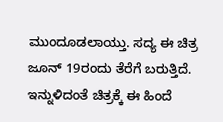ಮುಂದೂಡಲಾಯ್ತು. ಸದ್ಯ ಈ ಚಿತ್ರ ಜೂನ್ 19ರಂದು ತೆರೆಗೆ ಬರುತ್ತಿದೆ.
ಇನ್ನುಳಿದಂತೆ ಚಿತ್ರಕ್ಕೆ ಈ ಹಿಂದೆ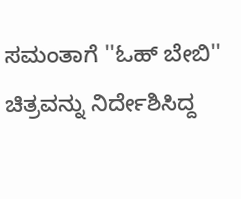ಸಮಂತಾಗೆ ''ಓಹ್ ಬೇಬಿ'' ಚಿತ್ರವನ್ನು ನಿರ್ದೇಶಿಸಿದ್ದ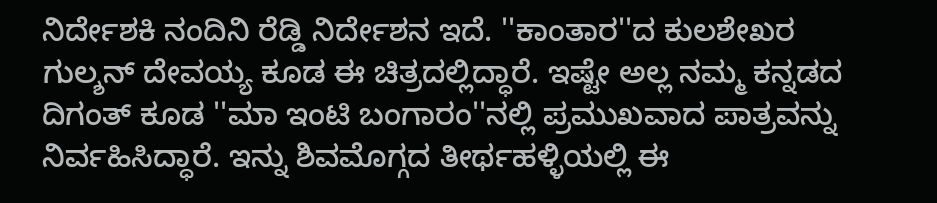ನಿರ್ದೇಶಕಿ ನಂದಿನಿ ರೆಡ್ಡಿ ನಿರ್ದೇಶನ ಇದೆ. ''ಕಾಂತಾರ''ದ ಕುಲಶೇಖರ ಗುಲ್ಶನ್ ದೇವಯ್ಯ ಕೂಡ ಈ ಚಿತ್ರದಲ್ಲಿದ್ಧಾರೆ. ಇಷ್ಟೇ ಅಲ್ಲ ನಮ್ಮ ಕನ್ನಡದ ದಿಗಂತ್ ಕೂಡ ''ಮಾ ಇಂಟಿ ಬಂಗಾರಂ''ನಲ್ಲಿ ಪ್ರಮುಖವಾದ ಪಾತ್ರವನ್ನು ನಿರ್ವಹಿಸಿದ್ಧಾರೆ. ಇನ್ನು ಶಿವಮೊಗ್ಗದ ತೀರ್ಥಹಳ್ಳಿಯಲ್ಲಿ ಈ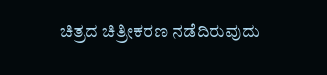ಚಿತ್ರದ ಚಿತ್ರೀಕರಣ ನಡೆದಿರುವುದು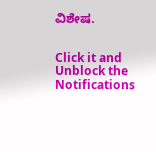ವಿಶೇಷ.


Click it and Unblock the Notifications